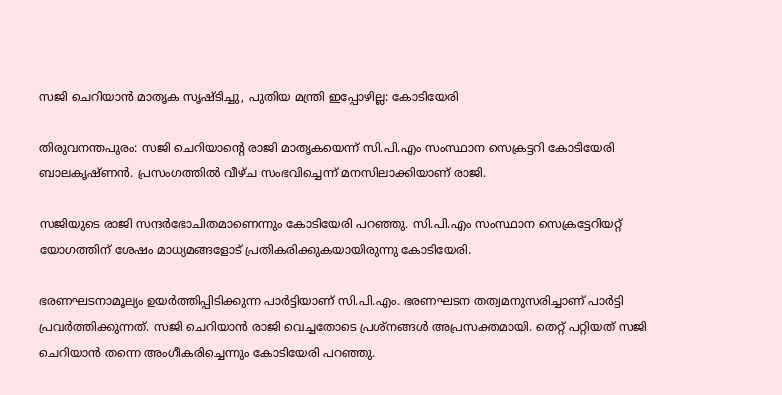സജി ചെറിയാന്‍ മാതൃക സൃഷ്ടിച്ചു, പുതിയ മന്ത്രി ഇപ്പോഴില്ല: കോടിയേരി

തിരുവനന്തപുരം: സജി ചെറിയാന്‍റെ രാജി മാതൃകയെന്ന് സി.പി.എം സംസ്ഥാന സെക്രട്ടറി കോടിയേരി ബാലകൃഷ്ണന്‍. പ്രസംഗത്തില്‍ വീഴ്ച സംഭവിച്ചെന്ന് മനസിലാക്കിയാണ് രാജി.

സജിയുടെ രാജി സന്ദര്‍ഭോചിതമാണെന്നും കോടിയേരി പറഞ്ഞു. സി.പി.എം സംസ്ഥാന സെക്രട്ടേറിയറ്റ് യോഗത്തിന് ശേഷം മാധ്യമങ്ങളോട് പ്രതികരിക്കുകയായിരുന്നു കോടിയേരി.

ഭരണഘടനാമൂല്യം ഉയര്‍ത്തിപ്പിടിക്കുന്ന പാര്‍ട്ടിയാണ് സി.പി.എം. ഭരണഘടന തത്വമനുസരിച്ചാണ് പാര്‍ട്ടി പ്രവര്‍ത്തിക്കുന്നത്. സജി ചെറിയാന്‍ രാജി വെച്ചതോടെ പ്രശ്നങ്ങള്‍ അപ്രസക്തമായി. തെറ്റ് പറ്റിയത് സജി ചെറിയാന്‍ തന്നെ അംഗീകരിച്ചെന്നും കോടിയേരി പറഞ്ഞു.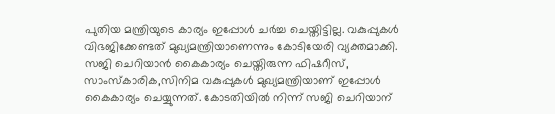പുതിയ മന്ത്രിയുടെ കാര്യം ഇപ്പോള്‍ ചര്‍ച്ച ചെയ്തിട്ടില്ല. വകുപ്പുകള്‍ വിഭജിക്കേണ്ടത് മുഖ്യമന്ത്രിയാണെന്നും കോടിയേരി വ്യക്തമാക്കി. സജി ചെറിയാന്‍ കൈകാര്യം ചെയ്തിരുന്ന ഫിഷറീസ്, സാംസ്കാരിക,സിനിമ വകുപ്പുകള്‍ മുഖ്യമന്ത്രിയാണ് ഇപ്പോള്‍ കൈകാര്യം ചെയ്യുന്നത്. കോടതിയില്‍ നിന്ന് സജി ചെറിയാന്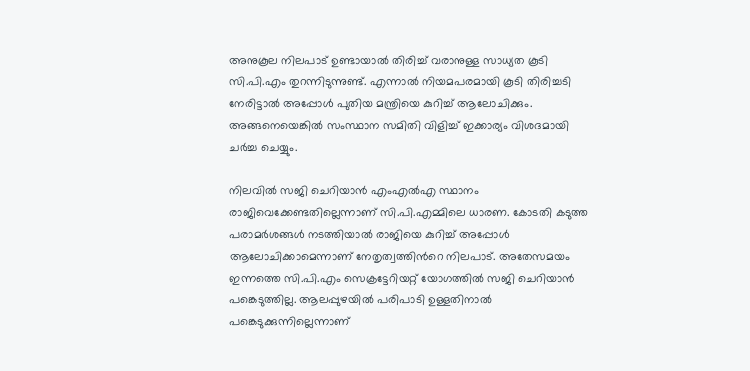അനുകൂല നിലപാട് ഉണ്ടായാല്‍ തിരിച്ച്‌ വരാനുള്ള സാധ്യത കൂടി സി.പി.എം തുറന്നിടുന്നുണ്ട്. എന്നാല്‍ നിയമപരമായി കൂടി തിരിച്ചടി നേരിട്ടാല്‍ അപ്പോള്‍ പുതിയ മന്ത്രിയെ കുറിച്ച്‌ ആലോചിക്കും. അങ്ങനെയെങ്കില്‍ സംസ്ഥാന സമിതി വിളിച്ച്‌ ഇക്കാര്യം വിശദമായി ചര്‍ച്ച ചെയ്യും.

നിലവില്‍ സജി ചെറിയാന്‍ എംഎല്‍എ സ്ഥാനം രാജിവെക്കേണ്ടതില്ലെന്നാണ് സി.പി.എമ്മിലെ ധാരണ. കോടതി കടുത്ത പരാമര്‍ശങ്ങള്‍ നടത്തിയാല്‍ രാജിയെ കുറിച്ച്‌ അപ്പോള്‍ ആലോചിക്കാമെന്നാണ് നേതൃത്വത്തിന്‍റെ നിലപാട്. അതേസമയം ഇന്നത്തെ സി.പി.എം സെക്രട്ടേറിയറ്റ് യോഗത്തില്‍ സജി ചെറിയാന്‍ പങ്കെടുത്തില്ല. ആലപ്പുഴയില്‍ പരിപാടി ഉള്ളതിനാല്‍ പങ്കെടുക്കുന്നില്ലെന്നാണ്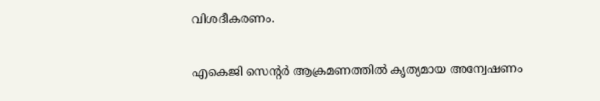വിശദീകരണം.

എകെജി സെന്‍റര്‍ ആക്രമണത്തില്‍ കൃത്യമായ അന്വേഷണം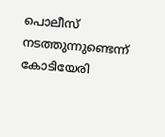പൊലീസ് നടത്തുന്നുണ്ടെന്ന് കോടിയേരി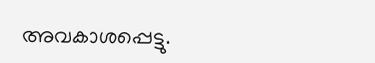അവകാശപ്പെട്ടു.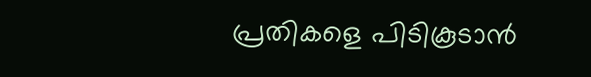പ്രതികളെ പിടികൂടാന്‍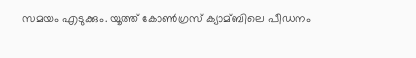സമയം എടുക്കും. യൂത്ത് കോണ്‍ഗ്രസ് ക്യാമ്ബിലെ പീഡനം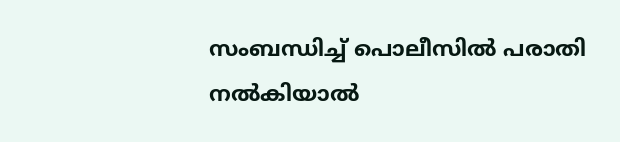സംബന്ധിച്ച്‌ പൊലീസില്‍ പരാതി നല്‍കിയാല്‍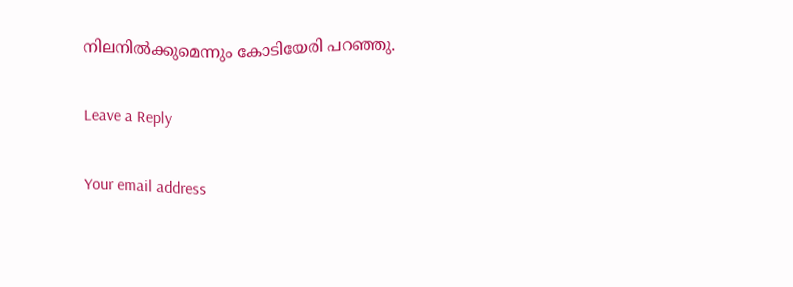നിലനില്‍ക്കുമെന്നും കോടിയേരി പറഞ്ഞു.

Leave a Reply

Your email address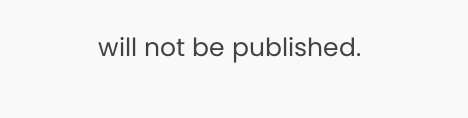will not be published.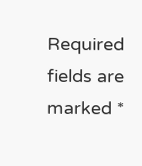Required fields are marked *